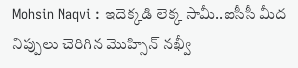Mohsin Naqvi : ఇదెక్కడి లెక్క సామీ..ఐసీసీ మీద నిప్పులు చెరిగిన మొహ్సిన్ నఖ్వీ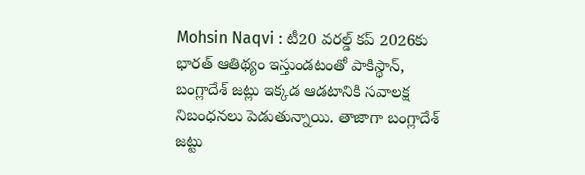Mohsin Naqvi : టీ20 వరల్డ్ కప్ 2026కు భారత్ ఆతిథ్యం ఇస్తుండటంతో పాకిస్థాన్, బంగ్లాదేశ్ జట్లు ఇక్కడ ఆడటానికి సవాలక్ష నిబంధనలు పెడుతున్నాయి. తాజాగా బంగ్లాదేశ్ జట్టు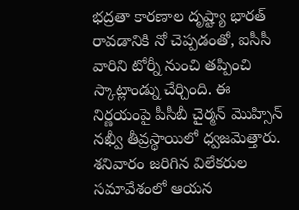భద్రతా కారణాల దృష్ట్యా భారత్ రావడానికి నో చెప్పడంతో, ఐసీసీ వారిని టోర్నీ నుంచి తప్పించి స్కాట్లాండ్ను చేర్చింది. ఈ నిర్ణయంపై పీసీబీ చైర్మన్ మొహ్సిన్ నఖ్వీ తీవ్రస్థాయిలో ధ్వజమెత్తారు. శనివారం జరిగిన విలేకరుల సమావేశంలో ఆయన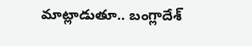మాట్లాడుతూ.. బంగ్లాదేశ్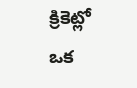క్రికెట్లో ఒక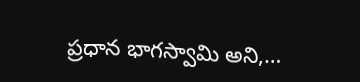ప్రధాన భాగస్వామి అని,…